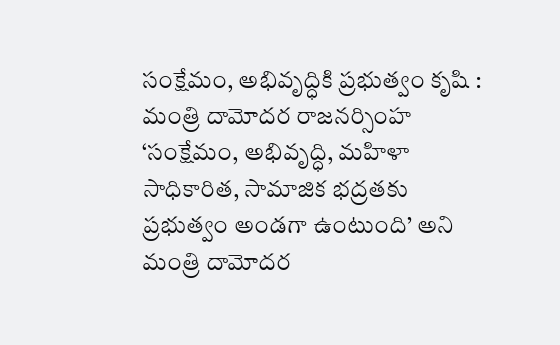సంక్షేమం, అభివృద్ధికి ప్రభుత్వం కృషి : మంత్రి దామోదర రాజనర్సింహ
‘సంక్షేమం, అభివృద్ధి, మహిళా సాధికారిత, సామాజిక భద్రతకు ప్రభుత్వం అండగా ఉంటుంది’ అని మంత్రి దామోదర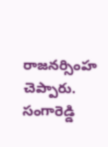రాజనర్సింహ చెప్పారు. సంగారెడ్డి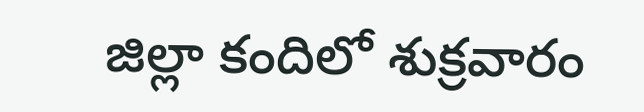జిల్లా కందిలో శుక్రవారం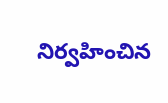నిర్వహించిన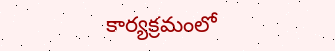కార్యక్రమంలో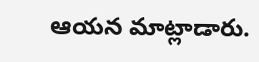ఆయన మాట్లాడారు.